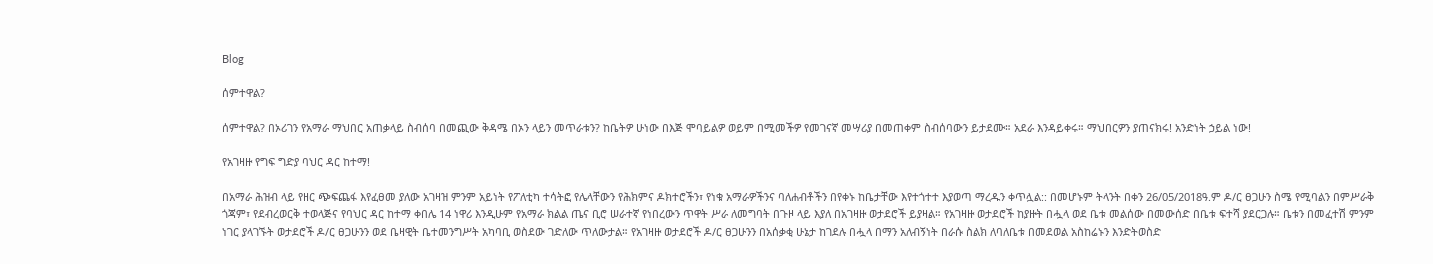Blog

ሰምተዋል?

ሰምተዋል? በኦሪገን የአማራ ማህበር አጠቃላይ ስብሰባ በመጪው ቅዳሜ በኦን ላይን መጥራቱን? ከቤትዎ ሁነው በእጅ ሞባይልዎ ወይም በሚመችዎ የመገናኛ መሣሪያ በመጠቀም ስብሰባውን ይታደሙ። አደራ እንዳይቀሩ። ማህበርዎን ያጠናክሩ! አንድነት ኃይል ነው!

የአገዛዙ የግፍ ግድያ ባህር ዳር ከተማ!

በአማራ ሕዝብ ላይ የዘር ጭፍጨፋ እየፈፀመ ያለው አገዛዝ ምንም አይነት የፖለቲካ ተሳትፎ የሌላቸውን የሕክምና ዶክተሮችን፣ የነቁ አማራዎችንና ባለሐብቶችን በየቀኑ ከቤታቸው እየተጎተተ እያወጣ ማረዱን ቀጥሏል:: በመሆኑም ትላንት በቀን 26/05/2018ዓ.ም ዶ/ር ፀጋሁን ስሜ የሚባልን በምሥራቅ ጎጃም፣ የደብረወርቅ ተወላጅና የባህር ዳር ከተማ ቀበሌ 14 ነዋሪ እንዲሁም የአማራ ክልል ጤና ቢሮ ሠራተኛ የነበረውን ጥዋት ሥራ ለመግባት በጉዞ ላይ እያለ በአገዛዙ ወታደሮች ይያዛል። የአገዛዙ ወታደሮች ከያዙት በሗላ ወደ ቤቱ መልሰው በመውሰድ በቤቱ ፍተሻ ያደርጋሉ። ቤቱን በመፈተሽ ምንም ነገር ያላገኙት ወታደሮች ዶ/ር ፀጋሁንን ወደ ቤዛዊት ቤተመንግሥት አካባቢ ወስደው ገድለው ጥለውታል። የአገዛዙ ወታደሮች ዶ/ር ፀጋሁንን በአሰቃቂ ሁኔታ ከገደሉ በሗላ በማን አለብኝነት በራሱ ስልክ ለባለቤቱ በመደወል አስከሬኑን እንድትወስድ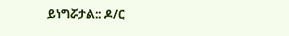ይነግሯታል:: ዶ/ር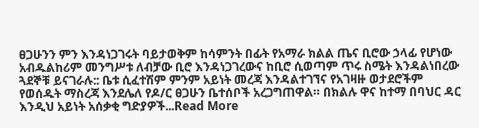ፀጋሁንን ምን እንዳነጋገሩት ባይታወቅም ከሳምንት በፊት የአማራ ክልል ጤና ቢሮው ኃላፊ የሆነው አብዱልከሪም መንግሥቱ ለብቻው ቢሮ እንዳነጋገረውና ከቢሮ ሲወጣም ጥሩ ስሜት እንዳልነበረው ጓደኞቹ ይናገራሉ:: ቤቱ ሲፈተሽም ምንም አይነት መረጃ እንዳልተገኘና የአገዛዙ ወታደሮችም የወሰዱት ማስረጃ እንደሌለ የዶ/ር ፀጋሁን ቤተሰቦች አረጋግጠዋል። በክልሉ ዋና ከተማ በባህር ዳር እንዲህ አይነት አሰቃቂ ግድያዎች...Read More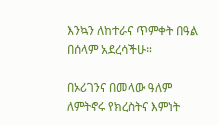እንኳን ለከተራና ጥምቀት በዓል በሰላም አደረሳችሁ።

በኦሪገንና በመላው ዓለም ለምትኖሩ የክረስትና እምነት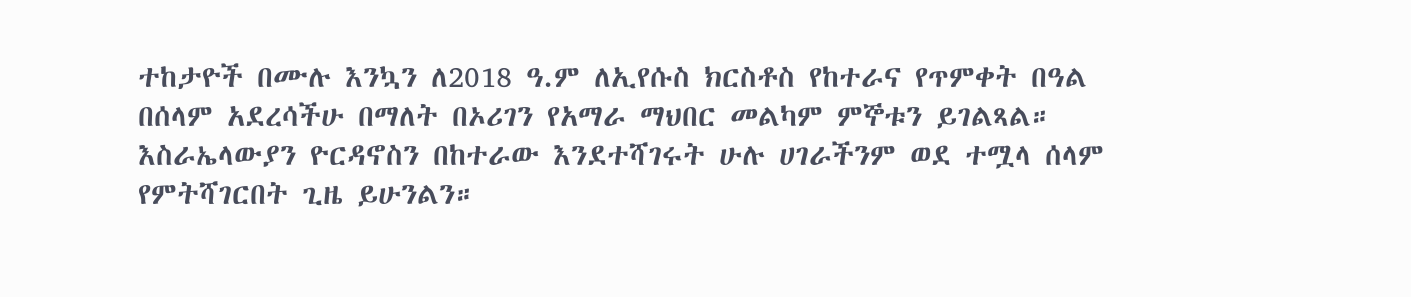ተከታዮች በሙሉ እንኳን ለ2018 ዓ.ም ለኢየሱስ ክርስቶስ የከተራና የጥምቀት በዓል በሰላም አደረሳችሁ በማለት በኦሪገን የአማራ ማህበር መልካም ምኞቱን ይገልጻል። እስራኤላውያን ዮርዳኖስን በከተራው እንደተሻገሩት ሁሉ ሀገራችንም ወደ ተሟላ ሰላም የምትሻገርበት ጊዜ ይሁንልን።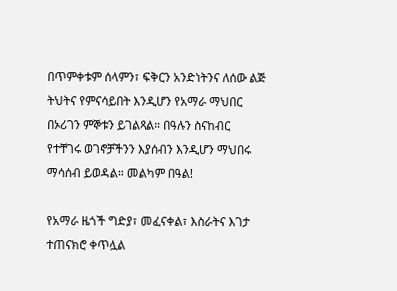በጥምቀቱም ሰላምን፣ ፍቅርን አንድነትንና ለሰው ልጅ ትህትና የምናሳይበት እንዲሆን የአማራ ማህበር በኦሪገን ምኞቱን ይገልጻል። በዓሉን ስናከብር የተቸገሩ ወገኖቻችንን እያሰብን እንዲሆን ማህበሩ ማሳሰብ ይወዳል። መልካም በዓል!

የአማራ ዜጎች ግድያ፣ መፈናቀል፣ እስራትና እገታ ተጠናክሮ ቀጥሏል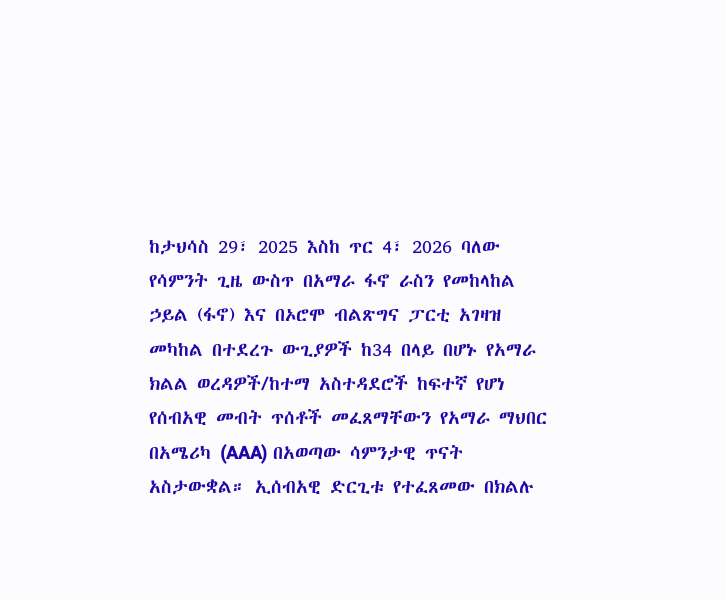ከታህሳስ 29፣ 2025 እስከ ጥር 4፣ 2026 ባለው የሳምንት ጊዜ ውስጥ በአማራ ፋኖ ራስን የመከላከል ኃይል (ፋኖ) እና በኦሮሞ ብልጽግና ፓርቲ አገዛዝ መካከል በተደረጉ ውጊያዎች ከ34 በላይ በሆኑ የአማራ ክልል ወረዳዎች/ከተማ አስተዳደሮች ከፍተኛ የሆነ የሰብአዊ መብት ጥሰቶች መፈጸማቸውን የአማራ ማህበር በአሜሪካ (AAA) በአወጣው ሳምንታዊ ጥናት አስታውቋል። ኢሰብአዊ ድርጊቱ የተፈጸመው በክልሉ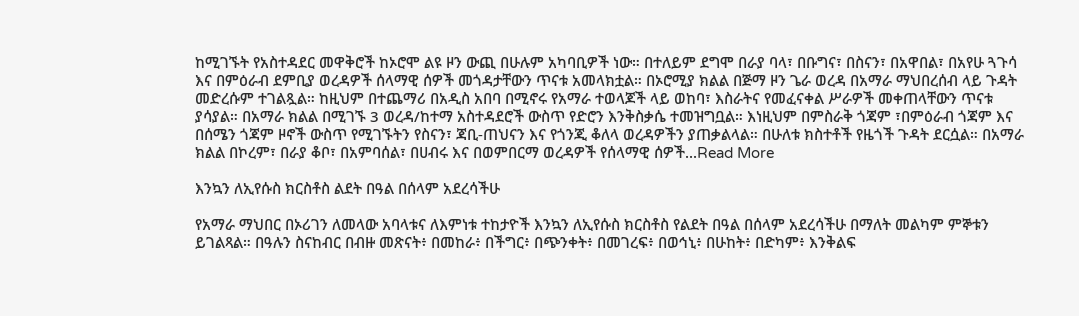ከሚገኙት የአስተዳደር መዋቅሮች ከኦሮሞ ልዩ ዞን ውጪ በሁሉም አካባቢዎች ነው። በተለይም ደግሞ በራያ ባላ፣ በቡግና፣ በስናን፣ በአዋበል፣ በአየሁ ጓጉሳ እና በምዕራብ ደምቢያ ወረዳዎች ሰላማዊ ሰዎች መጎዳታቸውን ጥናቱ አመላክቷል። በኦሮሚያ ክልል በጅማ ዞን ጌራ ወረዳ በአማራ ማህበረሰብ ላይ ጉዳት መድረሱም ተገልጿል። ከዚህም በተጨማሪ በአዲስ አበባ በሚኖሩ የአማራ ተወላጆች ላይ ወከባ፣ እስራትና የመፈናቀል ሥራዎች መቀጠላቸውን ጥናቱ ያሳያል። በአማራ ክልል በሚገኙ 3 ወረዳ/ከተማ አስተዳደሮች ውስጥ የድሮን እንቅስቃሴ ተመዝግቧል። እነዚህም በምስራቅ ጎጃም ፣በምዕራብ ጎጃም እና በሰሜን ጎጃም ዞኖች ውስጥ የሚገኙትን የስናን፣ ጃቢ-ጠህናን እና የጎንጂ ቆለላ ወረዳዎችን ያጠቃልላል። በሁለቱ ክስተቶች የዜጎች ጉዳት ደርሷል። በአማራ ክልል በኮረም፣ በራያ ቆቦ፣ በአምባሰል፣ በሀብሩ እና በወምበርማ ወረዳዎች የሰላማዊ ሰዎች...Read More

እንኳን ለኢየሱስ ክርስቶስ ልደት በዓል በሰላም አደረሳችሁ

የአማራ ማህበር በኦሪገን ለመላው አባላቱና ለእምነቱ ተከታዮች እንኳን ለኢየሱስ ክርስቶስ የልደት በዓል በሰላም አደረሳችሁ በማለት መልካም ምኞቱን ይገልጻል። በዓሉን ስናከብር በብዙ መጽናት፥ በመከራ፥ በችግር፥ በጭንቀት፥ በመገረፍ፥ በወኅኒ፥ በሁከት፥ በድካም፥ እንቅልፍ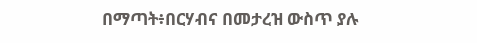በማጣት፥በርሃብና በመታረዝ ውስጥ ያሉ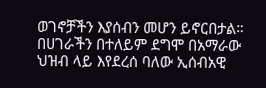ወገኖቻችን እያሰብን መሆን ይኖርበታል። በሀገራችን በተለይም ደግሞ በአማራው ህዝብ ላይ እየደረሰ ባለው ኢሰብአዊ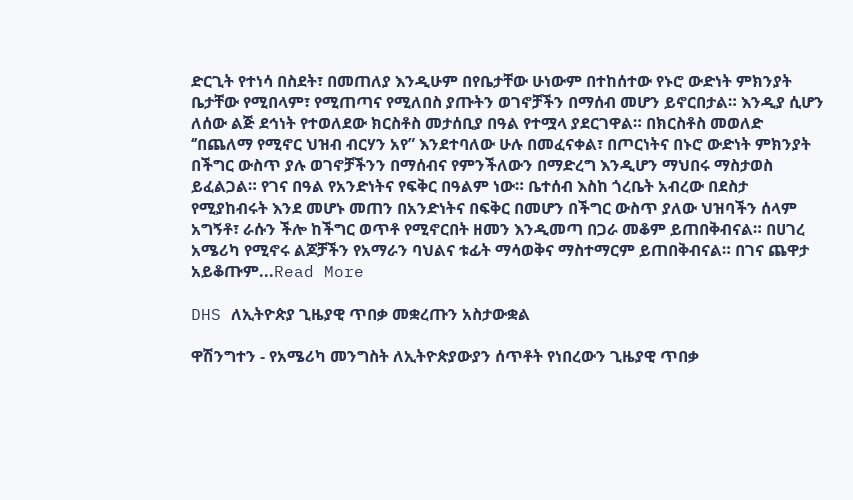ድርጊት የተነሳ በስደት፣ በመጠለያ እንዲሁም በየቤታቸው ሁነውም በተከሰተው የኑሮ ውድነት ምክንያት ቤታቸው የሚበላም፣ የሚጠጣና የሚለበስ ያጡትን ወገኖቻችን በማሰብ መሆን ይኖርበታል። እንዲያ ሲሆን ለሰው ልጅ ደኅነት የተወለደው ክርስቶስ መታሰቢያ በዓል የተሟላ ያደርገዋል። በክርስቶስ መወለድ ‘’በጨለማ የሚኖር ህዝብ ብርሃን አየ” እንደተባለው ሁሉ በመፈናቀል፣ በጦርነትና በኑሮ ውድነት ምክንያት በችግር ውስጥ ያሉ ወገኖቻችንን በማሰብና የምንችለውን በማድረግ እንዲሆን ማህበሩ ማስታወስ ይፈልጋል። የገና በዓል የአንድነትና የፍቅር በዓልም ነው። ቤተሰብ እስከ ጎረቤት አብረው በደስታ የሚያከብሩት እንደ መሆኑ መጠን በአንድነትና በፍቅር በመሆን በችግር ውስጥ ያለው ህዝባችን ሰላም አግኝቶ፣ ራሱን ችሎ ከችግር ወጥቶ የሚኖርበት ዘመን እንዲመጣ በጋራ መቆም ይጠበቅብናል። በሀገረ አሜሪካ የሚኖሩ ልጆቻችን የአማራን ባህልና ቱፊት ማሳወቅና ማስተማርም ይጠበቅብናል። በገና ጨዋታ አይቆጡም...Read More

DHS ለኢትዮጵያ ጊዜያዊ ጥበቃ መቋረጡን አስታውቋል

ዋሽንግተን - የአሜሪካ መንግስት ለኢትዮጵያውያን ሰጥቶት የነበረውን ጊዜያዊ ጥበቃ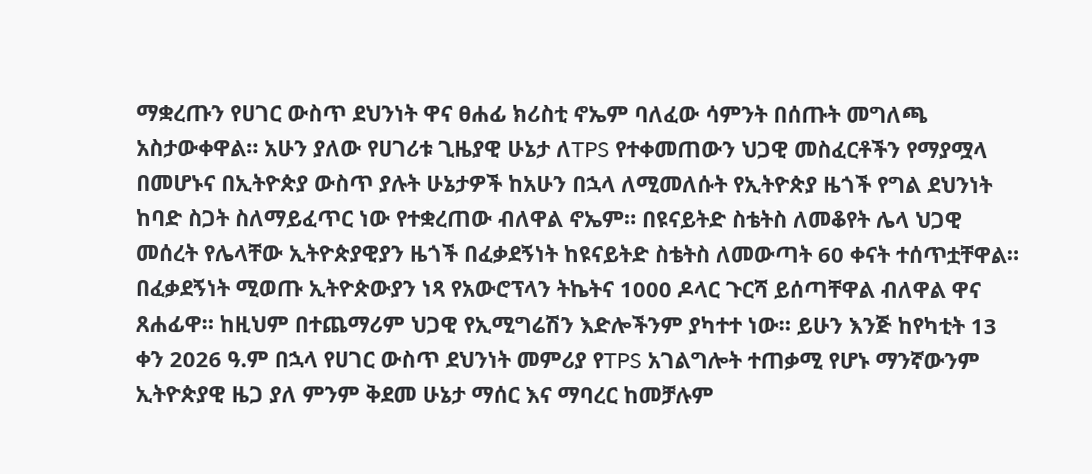ማቋረጡን የሀገር ውስጥ ደህንነት ዋና ፀሐፊ ክሪስቲ ኖኤም ባለፈው ሳምንት በሰጡት መግለጫ አስታውቀዋል። አሁን ያለው የሀገሪቱ ጊዜያዊ ሁኔታ ለTPS የተቀመጠውን ህጋዊ መስፈርቶችን የማያሟላ በመሆኑና በኢትዮጵያ ውስጥ ያሉት ሁኔታዎች ከአሁን በኋላ ለሚመለሱት የኢትዮጵያ ዜጎች የግል ደህንነት ከባድ ስጋት ስለማይፈጥር ነው የተቋረጠው ብለዋል ኖኤም። በዩናይትድ ስቴትስ ለመቆየት ሌላ ህጋዊ መሰረት የሌላቸው ኢትዮጵያዊያን ዜጎች በፈቃደኝነት ከዩናይትድ ስቴትስ ለመውጣት 60 ቀናት ተሰጥቷቸዋል። በፈቃደኝነት ሚወጡ ኢትዮጵውያን ነጻ የአውሮፕላን ትኬትና 1000 ዶላር ጉርሻ ይሰጣቸዋል ብለዋል ዋና ጸሐፊዋ። ከዚህም በተጨማሪም ህጋዊ የኢሚግሬሽን እድሎችንም ያካተተ ነው። ይሁን እንጅ ከየካቲት 13 ቀን 2026 ዓ.ም በኋላ የሀገር ውስጥ ደህንነት መምሪያ የTPS አገልግሎት ተጠቃሚ የሆኑ ማንኛውንም ኢትዮጵያዊ ዜጋ ያለ ምንም ቅደመ ሁኔታ ማሰር እና ማባረር ከመቻሉም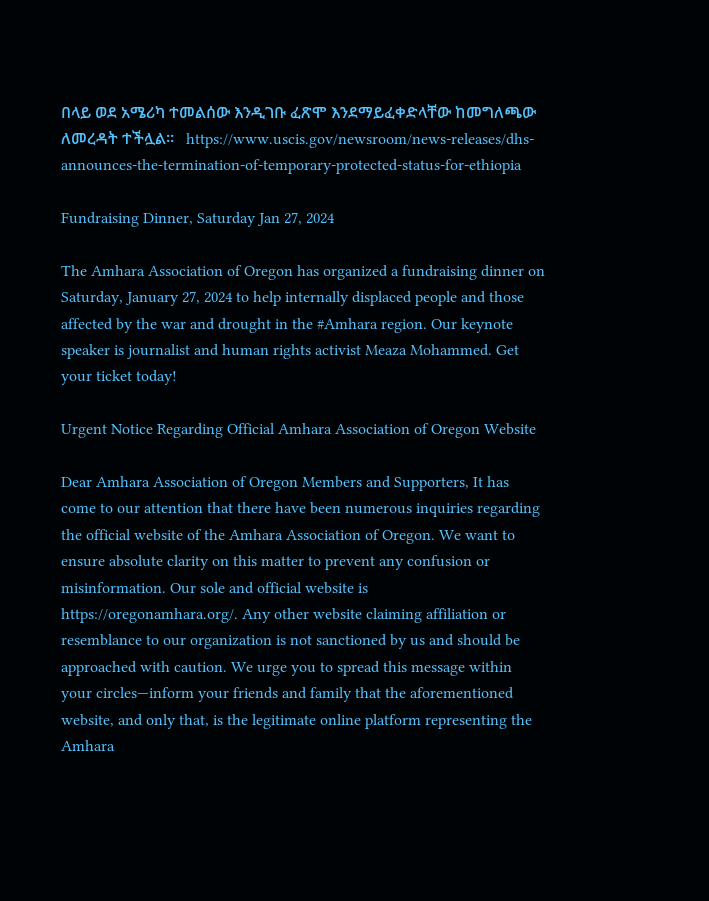በላይ ወደ አሜሪካ ተመልሰው እንዲገቡ ፈጽሞ እንደማይፈቀድላቸው ከመግለጫው ለመረዳት ተችሏል።   https://www.uscis.gov/newsroom/news-releases/dhs-announces-the-termination-of-temporary-protected-status-for-ethiopia

Fundraising Dinner, Saturday Jan 27, 2024

The Amhara Association of Oregon has organized a fundraising dinner on Saturday, January 27, 2024 to help internally displaced people and those affected by the war and drought in the #Amhara region. Our keynote speaker is journalist and human rights activist Meaza Mohammed. Get your ticket today!

Urgent Notice Regarding Official Amhara Association of Oregon Website

Dear Amhara Association of Oregon Members and Supporters, It has come to our attention that there have been numerous inquiries regarding the official website of the Amhara Association of Oregon. We want to ensure absolute clarity on this matter to prevent any confusion or misinformation. Our sole and official website is https://oregonamhara.org/. Any other website claiming affiliation or resemblance to our organization is not sanctioned by us and should be approached with caution. We urge you to spread this message within your circles—inform your friends and family that the aforementioned website, and only that, is the legitimate online platform representing the Amhara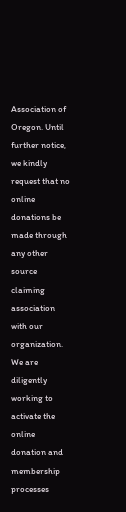Association of Oregon. Until further notice, we kindly request that no online donations be made through any other source claiming association with our organization. We are diligently working to activate the online donation and membership processes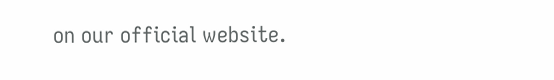on our official website.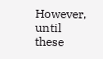However, until these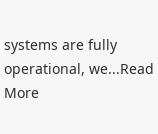systems are fully operational, we...Read More